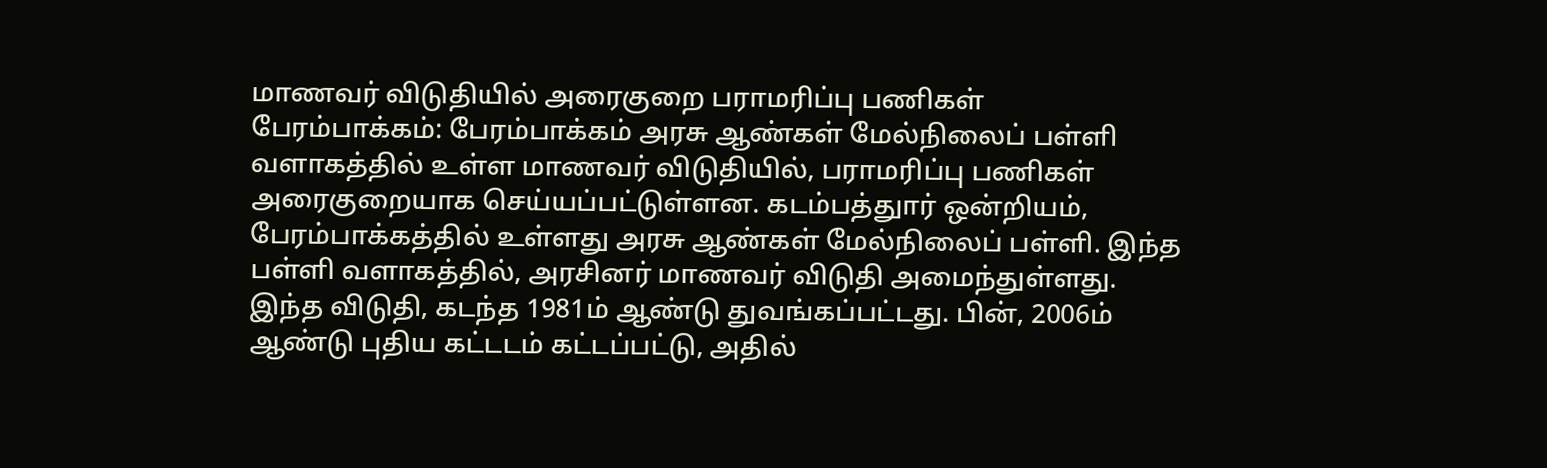மாணவர் விடுதியில் அரைகுறை பராமரிப்பு பணிகள்
பேரம்பாக்கம்: பேரம்பாக்கம் அரசு ஆண்கள் மேல்நிலைப் பள்ளி வளாகத்தில் உள்ள மாணவர் விடுதியில், பராமரிப்பு பணிகள் அரைகுறையாக செய்யப்பட்டுள்ளன. கடம்பத்துார் ஒன்றியம், பேரம்பாக்கத்தில் உள்ளது அரசு ஆண்கள் மேல்நிலைப் பள்ளி. இந்த பள்ளி வளாகத்தில், அரசினர் மாணவர் விடுதி அமைந்துள்ளது. இந்த விடுதி, கடந்த 1981ம் ஆண்டு துவங்கப்பட்டது. பின், 2006ம் ஆண்டு புதிய கட்டடம் கட்டப்பட்டு, அதில்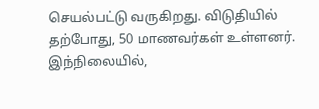செயல்பட்டு வருகிறது. விடுதியில் தற்போது, 50 மாணவர்கள் உள்ளனர். இந்நிலையில்,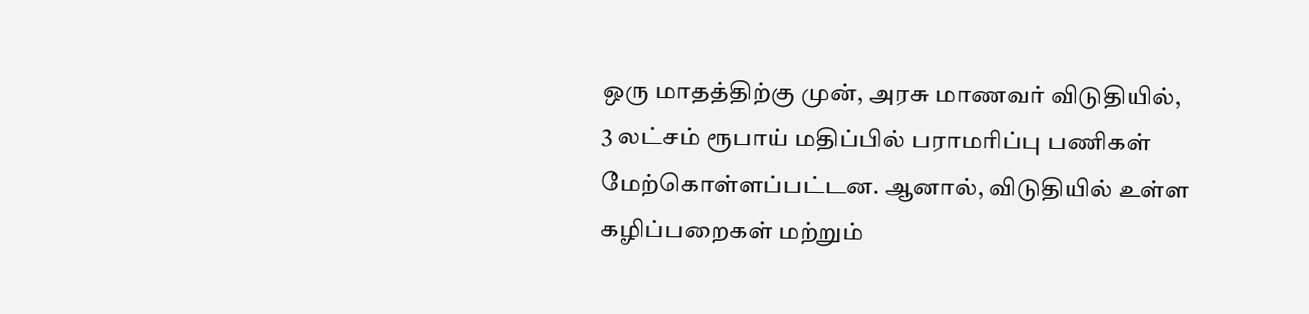ஒரு மாதத்திற்கு முன், அரசு மாணவர் விடுதியில், 3 லட்சம் ரூபாய் மதிப்பில் பராமரிப்பு பணிகள் மேற்கொள்ளப்பட்டன. ஆனால், விடுதியில் உள்ள கழிப்பறைகள் மற்றும்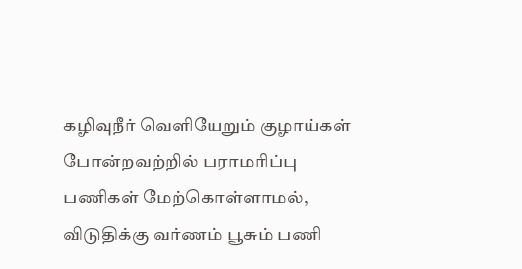கழிவுநீர் வெளியேறும் குழாய்கள் போன்றவற்றில் பராமரிப்பு பணிகள் மேற்கொள்ளாமல், விடுதிக்கு வர்ணம் பூசும் பணி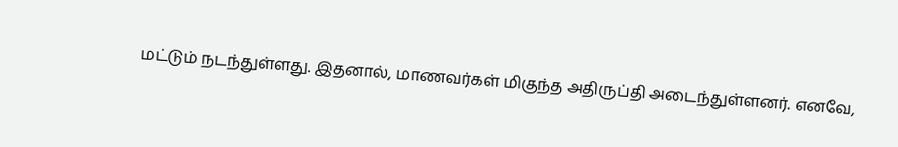மட்டும் நடந்துள்ளது. இதனால், மாணவர்கள் மிகுந்த அதிருப்தி அடைந்துள்ளனர். எனவே,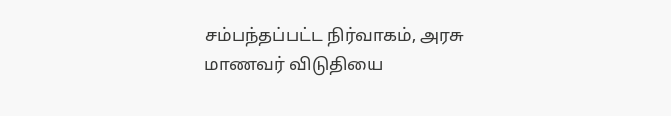சம்பந்தப்பட்ட நிர்வாகம், அரசு மாணவர் விடுதியை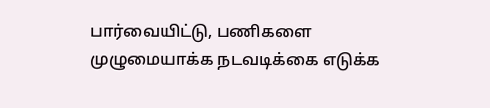பார்வையிட்டு, பணிகளை முழுமையாக்க நடவடிக்கை எடுக்க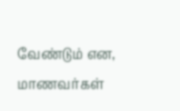வேண்டும் என, மாணவர்கள்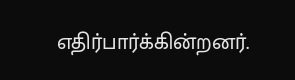எதிர்பார்க்கின்றனர்.